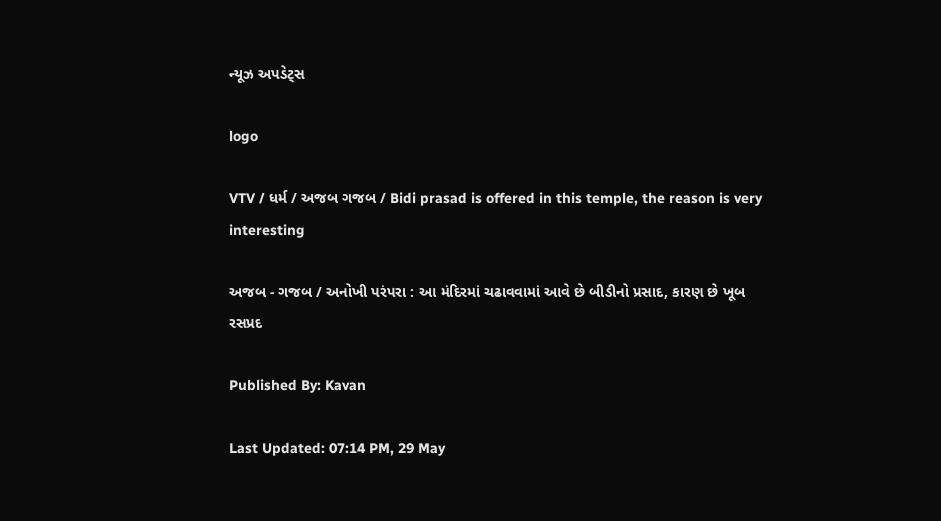ન્યૂઝ અપડેટ્સ

logo

VTV / ધર્મ / અજબ ગજબ / Bidi prasad is offered in this temple, the reason is very interesting

અજબ - ગજબ / અનોખી પરંપરા : આ મંદિરમાં ચઢાવવામાં આવે છે બીડીનો પ્રસાદ, કારણ છે ખૂબ રસપ્રદ

Published By: Kavan

Last Updated: 07:14 PM, 29 May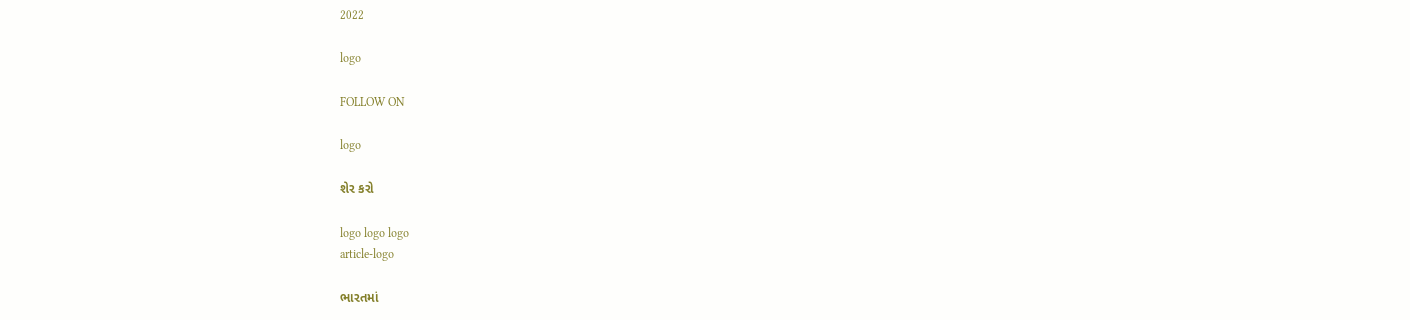2022

logo

FOLLOW ON

logo

શેર કરો

logo logo logo
article-logo

ભારતમાં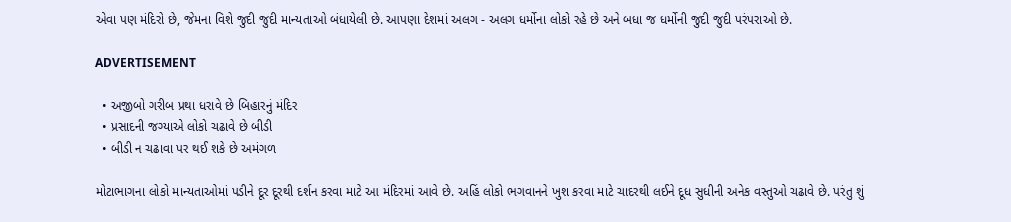એવા પણ મંદિરો છે, જેમના વિશે જુદી જુદી માન્યતાઓ બંધાયેલી છે. આપણા દેશમાં અલગ - અલગ ધર્મોના લોકો રહે છે અને બધા જ ધર્મોની જુદી જુદી પરંપરાઓ છે.

ADVERTISEMENT

  • અજીબો ગરીબ પ્રથા ધરાવે છે બિહારનું મંદિર
  • પ્રસાદની જગ્યાએ લોકો ચઢાવે છે બીડી
  • બીડી ન ચઢાવા પર થઈ શકે છે અમંગળ

મોટાભાગના લોકો માન્યતાઓમાં પડીને દૂર દૂરથી દર્શન કરવા માટે આ મંદિરમાં આવે છે. અહિં લોકો ભગવાનને ખુશ કરવા માટે ચાદરથી લઈને દૂધ સુધીની અનેક વસ્તુઓ ચઢાવે છે. પરંતુ શું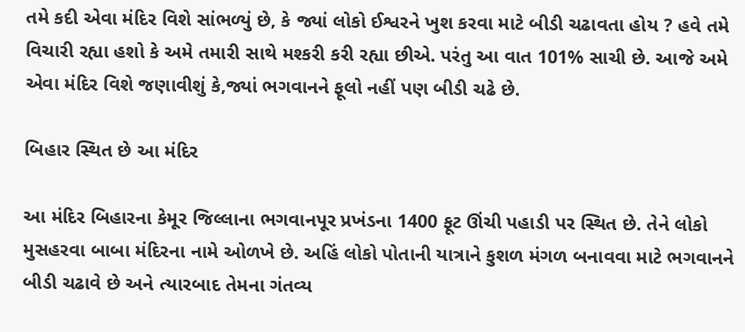તમે કદી એવા મંદિર વિશે સાંભળ્યું છે, કે જ્યાં લોકો ઈશ્વરને ખુશ કરવા માટે બીડી ચઢાવતા હોય ? હવે તમે વિચારી રહ્યા હશો કે અમે તમારી સાથે મશ્કરી કરી રહ્યા છીએ. પરંતુ આ વાત 101% સાચી છે. આજે અમે એવા મંદિર વિશે જણાવીશું કે,જ્યાં ભગવાનને ફૂલો નહીં પણ બીડી ચઢે છે.

બિહાર સ્થિત છે આ મંદિર

આ મંદિર બિહારના કેમૂર જિલ્લાના ભગવાનપૂર પ્રખંડના 1400 ફૂટ ઊંચી પહાડી પર સ્થિત છે. તેને લોકો મુસહરવા બાબા મંદિરના નામે ઓળખે છે. અહિં લોકો પોતાની યાત્રાને કુશળ મંગળ બનાવવા માટે ભગવાનને બીડી ચઢાવે છે અને ત્યારબાદ તેમના ગંતવ્ય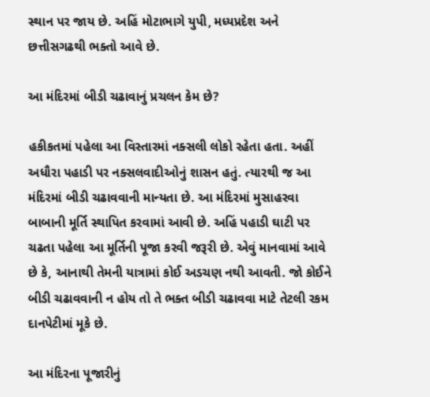સ્થાન પર જાય છે. અહિં મોટાભાગે યુપી, મધ્યપ્રદેશ અને છત્તીસગઢથી ભક્તો આવે છે.

આ મંદિરમાં બીડી ચઢાવાનું પ્રચલન કેમ છે?

હકીકતમાં પહેલા આ વિસ્તારમાં નક્સલી લોકો રહેતા હતા. અહીં અધૌરા પહાડી પર નક્સલવાદીઓનું શાસન હતું. ત્યારથી જ આ મંદિરમાં બીડી ચઢાવવાની માન્યતા છે. આ મંદિરમાં મુસાહરવા બાબાની મૂર્તિ સ્થાપિત કરવામાં આવી છે. અહિં પહાડી ઘાટી પર ચઢતા પહેલા આ મૂર્તિની પૂજા કરવી જરૂરી છે. એવું માનવામાં આવે છે કે, આનાથી તેમની યાત્રામાં કોઈ અડચણ નથી આવતી. જો કોઈને બીડી ચઢાવવાની ન હોય તો તે ભક્ત બીડી ચઢાવવા માટે તેટલી રકમ દાનપેટીમાં મૂકે છે.

આ મંદિરના પૂજારીનું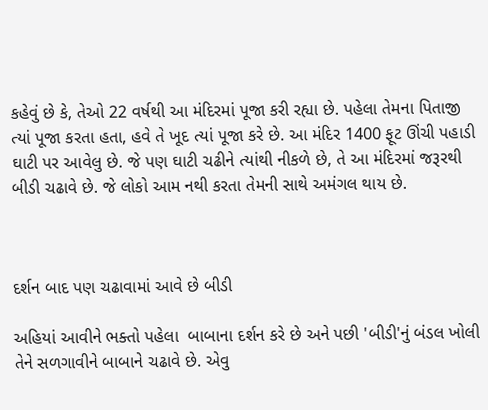કહેવું છે કે, તેઓ 22 વર્ષથી આ મંદિરમાં પૂજા કરી રહ્યા છે. પહેલા તેમના પિતાજી ત્યાં પૂજા કરતા હતા, હવે તે ખૂદ ત્યાં પૂજા કરે છે. આ મંદિર 1400 ફૂટ ઊંચી પહાડી ઘાટી પર આવેલુ છે. જે પણ ઘાટી ચઢીને ત્યાંથી નીકળે છે, તે આ મંદિરમાં જરૂરથી બીડી ચઢાવે છે. જે લોકો આમ નથી કરતા તેમની સાથે અમંગલ થાય છે.



દર્શન બાદ પણ ચઢાવામાં આવે છે બીડી

અહિયાં આવીને ભક્તો પહેલા  બાબાના દર્શન કરે છે અને પછી 'બીડી'નું બંડલ ખોલી તેને સળગાવીને બાબાને ચઢાવે છે. એવુ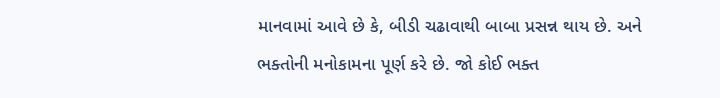માનવામાં આવે છે કે, બીડી ચઢાવાથી બાબા પ્રસન્ન થાય છે. અને ભક્તોની મનોકામના પૂર્ણ કરે છે. જો કોઈ ભક્ત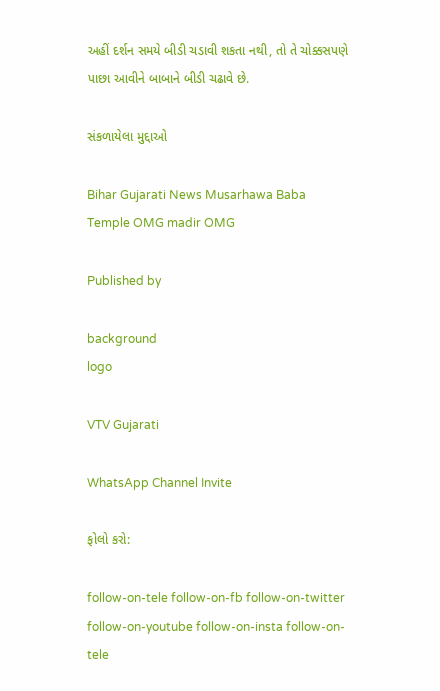અહીં દર્શન સમયે બીડી ચડાવી શકતા નથી, તો તે ચોક્કસપણે પાછા આવીને બાબાને બીડી ચઢાવે છે.

સંકળાયેલા મુદ્દાઓ

Bihar Gujarati News Musarhawa Baba Temple OMG madir OMG

Published by

background
logo

VTV Gujarati

WhatsApp Channel Invite

ફોલો કરો:

follow-on-tele follow-on-fb follow-on-twitter follow-on-youtube follow-on-insta follow-on-tele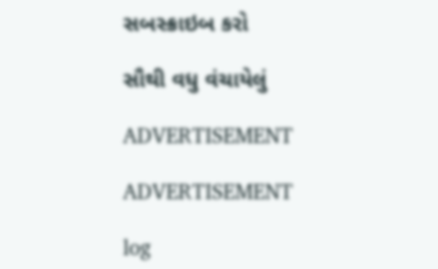સબસ્ક્રાઇબ કરો

સૌથી વધુ વંચાયેલું

ADVERTISEMENT

ADVERTISEMENT

log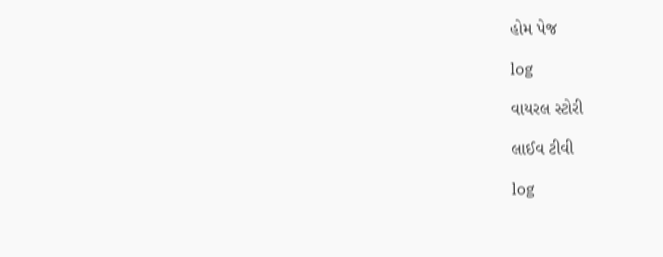હોમ પેજ

log

વાયરલ સ્ટોરી

લાઈવ ટીવી

log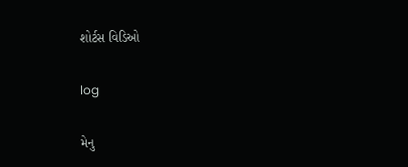શોર્ટસ વિડિઓ

log

મેનુ